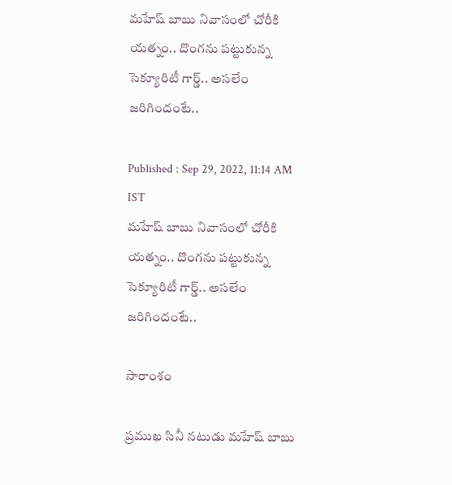మహేష్ బాబు నివాసంలో చోరీకి యత్నం.. దొంగను పట్టుకున్న సెక్యూరిటీ గార్డ్.. అసలేం జరిగిందంటే..

Published : Sep 29, 2022, 11:14 AM IST
మహేష్ బాబు నివాసంలో చోరీకి యత్నం.. దొంగను పట్టుకున్న సెక్యూరిటీ గార్డ్.. అసలేం జరిగిందంటే..

సారాంశం

ప్రముఖ సినీ నటుడు మహేష్ బాబు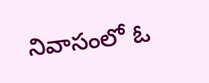నివాసంలో ఓ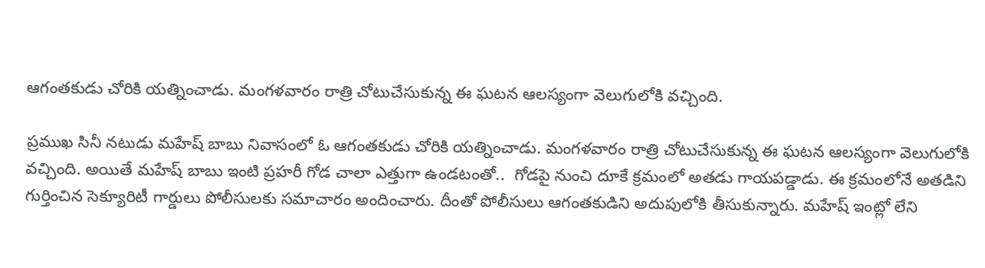ఆగంతకుడు చోరికి యత్నించాడు. మంగళవారం రాత్రి చోటుచేసుకున్న ఈ ఘటన ఆలస్యంగా వెలుగులోకి వచ్చింది.

ప్రముఖ సినీ నటుడు మహేష్ బాబు నివాసంలో ఓ ఆగంతకుడు చోరికి యత్నించాడు. మంగళవారం రాత్రి చోటుచేసుకున్న ఈ ఘటన ఆలస్యంగా వెలుగులోకి వచ్చింది. అయితే మహేష్ బాబు ఇంటి ప్రహరీ గోడ చాలా ఎత్తుగా ఉండటంతో..  గోడపై నుంచి దూకే క్రమంలో అతడు గాయపడ్డాడు. ఈ క్రమంలోనే అతడిని గుర్తించిన సెక్యూరిటీ గార్డులు పోలీసులకు సమాచారం అందించారు. దీంతో పోలీసులు ఆగంతకుడిని అదుపులోకి తీసుకున్నారు. మహేష్ ఇంట్లో లేని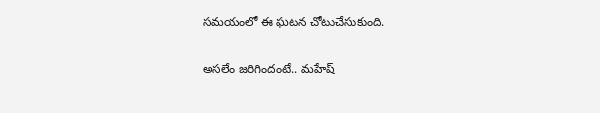సమయంలో ఈ ఘటన చోటుచేసుకుంది.

అసలేం జరిగిందంటే.. మహేష్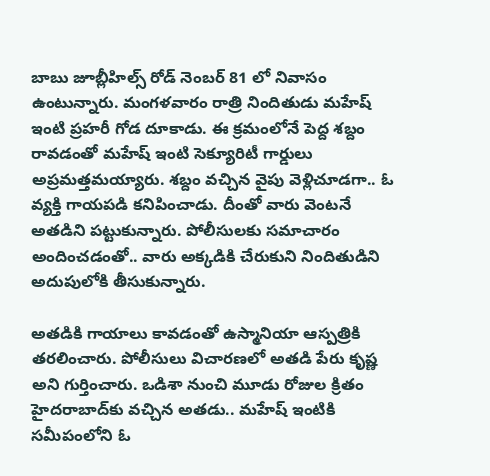బాబు జూబ్లీహిల్స్ రోడ్ నెంబర్ 81 లో నివాసం ఉంటున్నారు. మంగళవారం రాత్రి నిందితుడు మహేష్ ఇంటి ప్రహరీ గోడ దూకాడు. ఈ క్రమంలోనే పెద్ద శబ్దం రావడంతో మహేష్ ఇంటి సెక్యూరిటీ గార్డులు అప్రమత్తమయ్యారు. శబ్దం వచ్చిన వైపు వెళ్లిచూడగా.. ఓ వ్యక్తి గాయపడి కనిపించాడు. దీంతో వారు వెంటనే అతడిని పట్టుకున్నారు. పోలీసులకు సమాచారం అందించడంతో.. వారు అక్కడికి చేరుకుని నిందితుడిని అదుపులోకి తీసుకున్నారు.

అతడికి గాయాలు కావడంతో ఉస్మానియా ఆస్పత్రికి తరలించారు. పోలీసులు విచారణలో అతడి పేరు కృష్ణ అని గుర్తించారు. ఒడిశా నుంచి మూడు రోజుల క్రితం హైదరాబాద్‌కు వచ్చిన అతడు.. మహేష్ ఇంటికి సమీపంలోని ఓ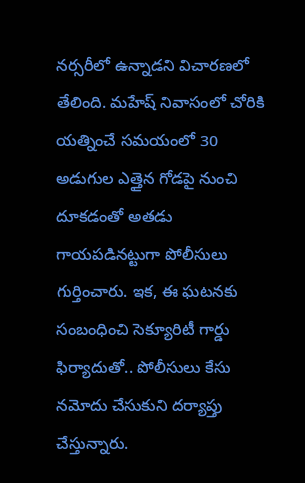నర్సరీలో ఉన్నాడని విచారణలో తేలింది. మహేష్ నివాసంలో చోరికి యత్నించే సమయంలో 30 అడుగుల ఎత్తైన గోడపై నుంచి దూకడంతో అతడు గాయపడినట్టుగా పోలీసులు గుర్తించారు. ఇక, ఈ ఘటనకు సంబంధించి సెక్యూరిటీ గార్డు ఫిర్యాదుతో.. పోలీసులు కేసు నమోదు చేసుకుని దర్యాప్తు చేస్తున్నారు.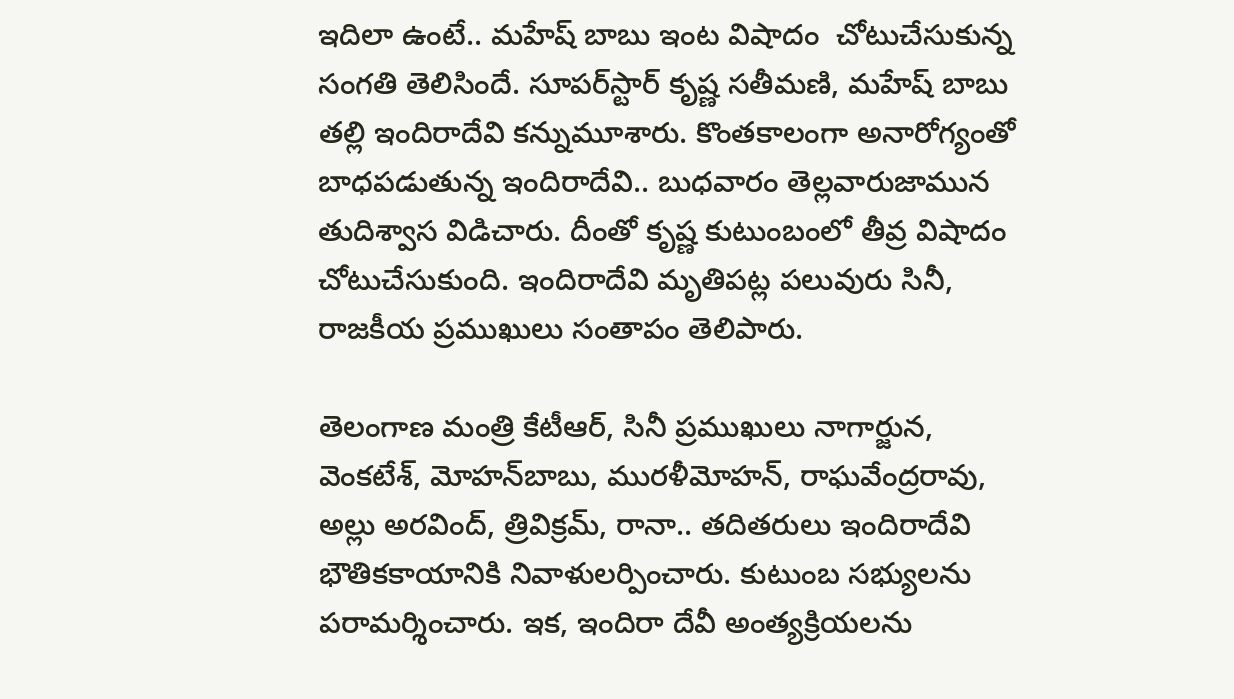ఇదిలా ఉంటే.. మహేష్ బాబు ఇంట విషాదం  చోటుచేసుకున్న సంగతి తెలిసిందే. సూపర్‌స్టార్ కృష్ణ సతీమణి, మహేష్ బాబు తల్లి ఇందిరాదేవి కన్నుమూశారు. కొంతకాలంగా అనారోగ్యంతో బాధపడుతున్న ఇందిరాదేవి.. బుధవారం తెల్లవారుజామున తుదిశ్వాస విడిచారు. దీంతో కృష్ణ కుటుంబంలో తీవ్ర విషాదం చోటుచేసుకుంది. ఇందిరాదేవి మృతిపట్ల పలువురు సినీ, రాజకీయ ప్రముఖులు సంతాపం తెలిపారు.

తెలంగాణ మంత్రి కేటీఆర్, సినీ ప్రముఖులు నాగార్జున, వెంకటేశ్, మోహన్‌బాబు, మురళీమోహన్, రాఘవేంద్రరావు, అల్లు అరవింద్, త్రివిక్రమ్, రానా.. తదితరులు ఇందిరాదేవి భౌతికకాయానికి నివాళులర్పించారు. కుటుంబ సభ్యులను పరామర్శించారు. ఇక, ఇందిరా దేవీ అంత్యక్రియలను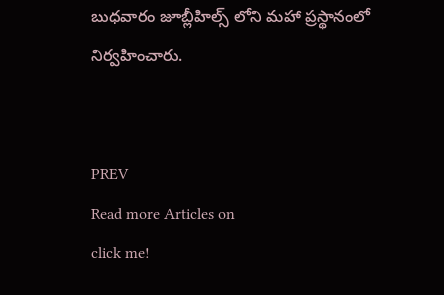బుధవారం జూబ్లీహిల్స్ లోని మహా ప్రస్థానంలో నిర్వహించారు.


PREV
Read more Articles on
click me!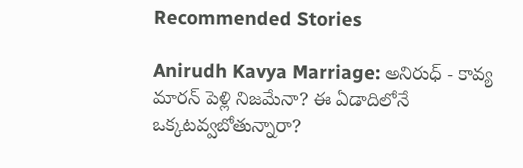Recommended Stories

Anirudh Kavya Marriage: అనిరుధ్ - కావ్య మారన్ పెళ్లి నిజమేనా? ఈ ఏడాదిలోనే ఒక్కటవ్వబోతున్నారా?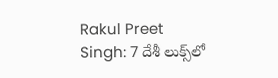Rakul Preet Singh: 7 దేశీ లుక్స్‌లో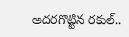అదరగొట్టిన రకుల్..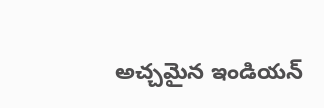అచ్చమైన ఇండియన్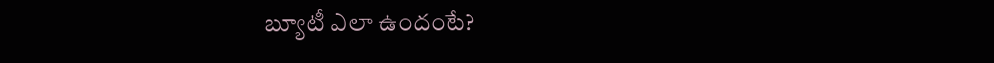బ్యూటీ ఎలా ఉందంటే?